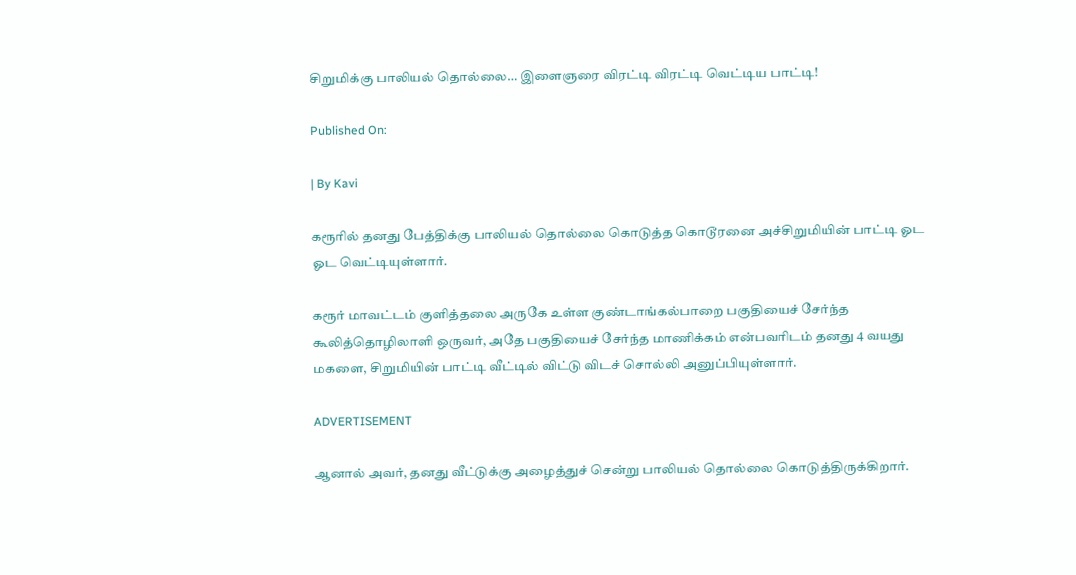சிறுமிக்கு பாலியல் தொல்லை… இளைஞரை விரட்டி விரட்டி வெட்டிய பாட்டி!

Published On:

| By Kavi

கரூரில் தனது பேத்திக்கு பாலியல் தொல்லை கொடுத்த கொடூரனை அச்சிறுமியின் பாட்டி ஓட ஓட வெட்டியுள்ளார்.

கரூர் மாவட்டம் குளித்தலை அருகே உள்ள குண்டாங்கல்பாறை பகுதியைச் சேர்ந்த கூலித்தொழிலாளி ஒருவர், அதே பகுதியைச் சேர்ந்த மாணிக்கம் என்பவரிடம் தனது 4 வயது மகளை, சிறுமியின் பாட்டி வீட்டில் விட்டு விடச் சொல்லி அனுப்பியுள்ளார்.

ADVERTISEMENT

ஆனால் அவர், தனது வீட்டுக்கு அழைத்துச் சென்று பாலியல் தொல்லை கொடுத்திருக்கிறார்.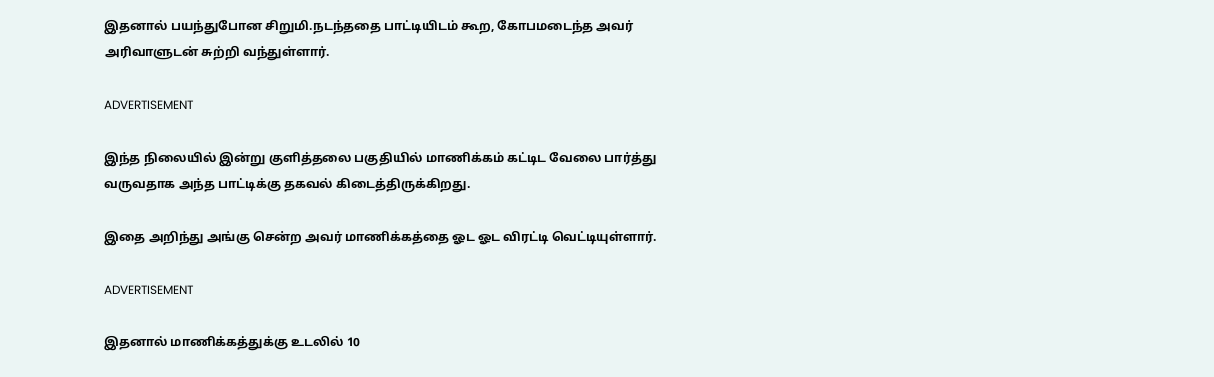இதனால் பயந்துபோன சிறுமி.நடந்ததை பாட்டியிடம் கூற, கோபமடைந்த அவர் அரிவாளுடன் சுற்றி வந்துள்ளார்.

ADVERTISEMENT

இந்த நிலையில் இன்று குளித்தலை பகுதியில் மாணிக்கம் கட்டிட வேலை பார்த்து வருவதாக அந்த பாட்டிக்கு தகவல் கிடைத்திருக்கிறது.

இதை அறிந்து அங்கு சென்ற அவர் மாணிக்கத்தை ஓட ஓட விரட்டி வெட்டியுள்ளார்.

ADVERTISEMENT

இதனால் மாணிக்கத்துக்கு உடலில் 10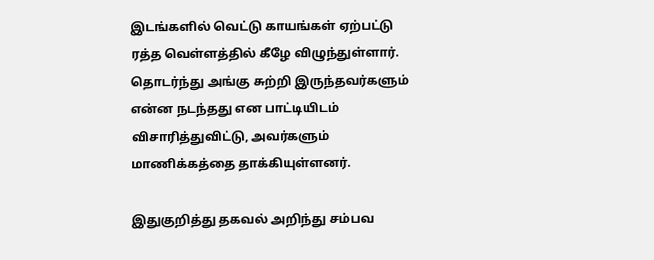இடங்களில் வெட்டு காயங்கள் ஏற்பட்டு ரத்த வெள்ளத்தில் கீழே விழுந்துள்ளார். தொடர்ந்து அங்கு சுற்றி இருந்தவர்களும் என்ன நடந்தது என பாட்டியிடம் விசாரித்துவிட்டு, அவர்களும் மாணிக்கத்தை தாக்கியுள்ளனர்.

இதுகுறித்து தகவல் அறிந்து சம்பவ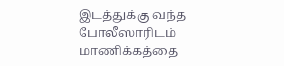இடத்துக்கு வந்த போலீஸாரிடம் மாணிக்கத்தை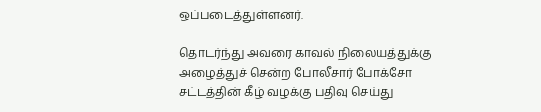ஒப்படைத்துள்ளனர்.

தொடர்ந்து அவரை காவல் நிலையத்துக்கு அழைத்துச் சென்ற போலீசார் போக்சோ சட்டத்தின் கீழ் வழக்கு பதிவு செய்து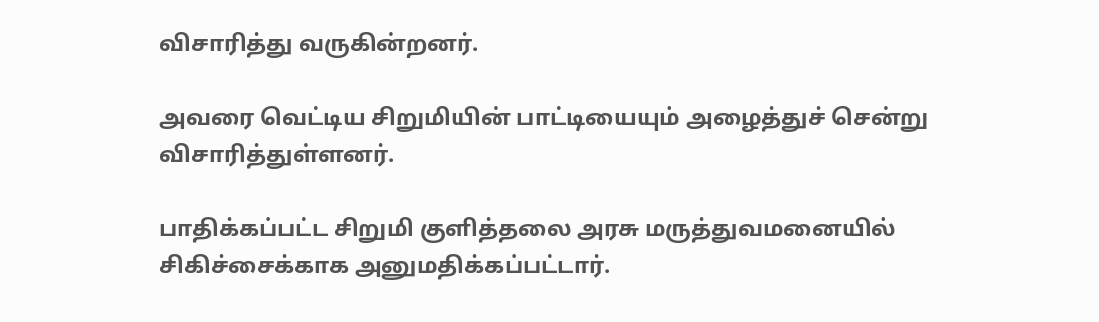விசாரித்து வருகின்றனர்.

அவரை வெட்டிய சிறுமியின் பாட்டியையும் அழைத்துச் சென்று விசாரித்துள்ளனர்.

பாதிக்கப்பட்ட சிறுமி குளித்தலை அரசு மருத்துவமனையில் சிகிச்சைக்காக அனுமதிக்கப்பட்டார்.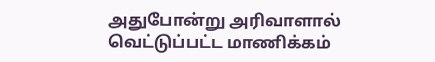அதுபோன்று அரிவாளால் வெட்டுப்பட்ட மாணிக்கம்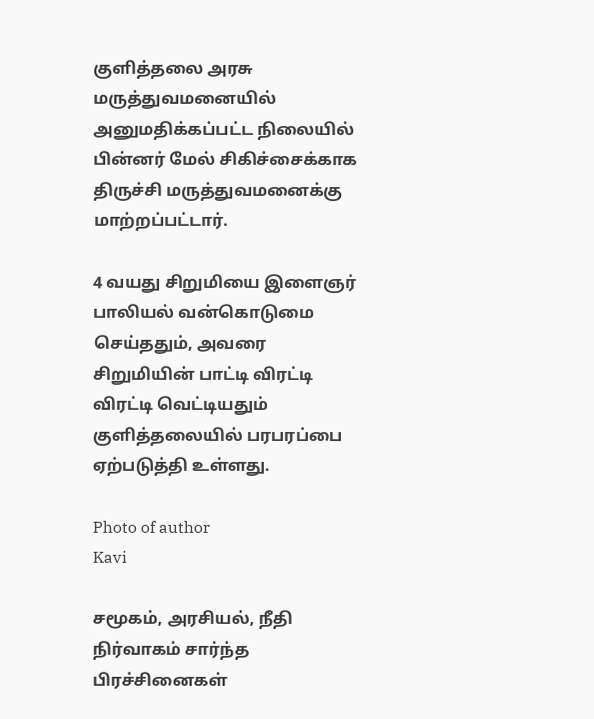குளித்தலை அரசு மருத்துவமனையில் அனுமதிக்கப்பட்ட நிலையில் பின்னர் மேல் சிகிச்சைக்காக திருச்சி மருத்துவமனைக்கு மாற்றப்பட்டார்.

4 வயது சிறுமியை இளைஞர் பாலியல் வன்கொடுமை செய்ததும், அவரை சிறுமியின் பாட்டி விரட்டி விரட்டி வெட்டியதும் குளித்தலையில் பரபரப்பை ஏற்படுத்தி உள்ளது.

Photo of author
Kavi

சமூகம், அரசியல், நீதி நிர்வாகம் சார்ந்த பிரச்சினைகள்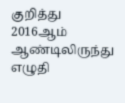குறித்து 2016ஆம் ஆண்டிலிருந்து எழுதி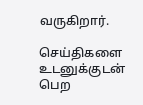வருகிறார்.

செய்திகளை உடனுக்குடன் பெற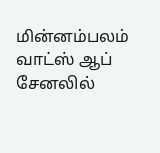மின்னம்பலம் வாட்ஸ் ஆப் சேனலில்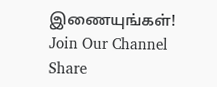இணையுங்கள்!
Join Our Channel
Share